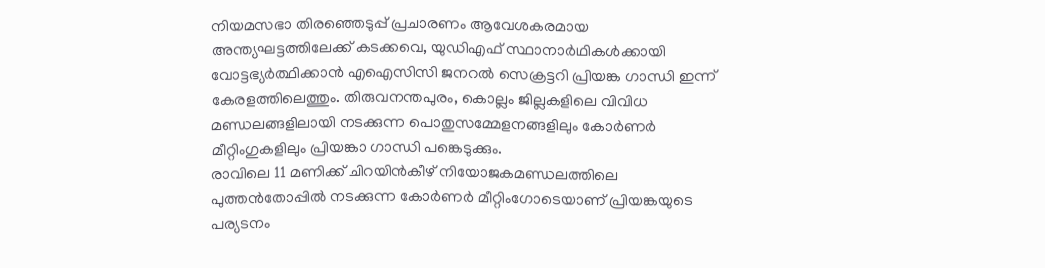നിയമസഭാ തിരഞ്ഞെടുപ്പ് പ്രചാരണം ആവേശകരമായ അന്ത്യഘട്ടത്തിലേക്ക് കടക്കവെ, യുഡിഎഫ് സ്ഥാനാർഥികൾക്കായി വോട്ടഭ്യർത്ഥിക്കാൻ എഐസിസി ജനറൽ സെക്രട്ടറി പ്രിയങ്ക ഗാന്ധി ഇന്ന് കേരളത്തിലെത്തും. തിരുവനന്തപുരം, കൊല്ലം ജില്ലകളിലെ വിവിധ മണ്ഡലങ്ങളിലായി നടക്കുന്ന പൊതുസമ്മേളനങ്ങളിലും കോർണർ മീറ്റിംഗുകളിലും പ്രിയങ്കാ ഗാന്ധി പങ്കെടുക്കും.
രാവിലെ 11 മണിക്ക് ചിറയിൻകീഴ് നിയോജകമണ്ഡലത്തിലെ പുത്തൻതോപ്പിൽ നടക്കുന്ന കോർണർ മീറ്റിംഗോടെയാണ് പ്രിയങ്കയുടെ പര്യടനം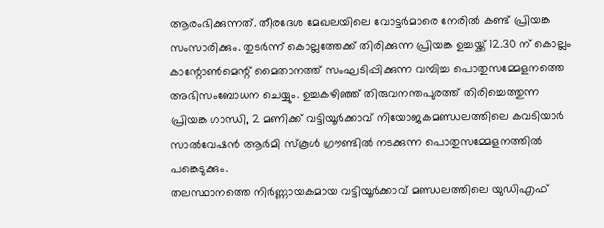ആരംഭിക്കുന്നത്. തീരദേശ മേഖലയിലെ വോട്ടർമാരെ നേരിൽ കണ്ട് പ്രിയങ്ക സംസാരിക്കും. തുടർന്ന് കൊല്ലത്തേക്ക് തിരിക്കുന്ന പ്രിയങ്ക ഉച്ചയ്ക്ക് 12.30 ന് കൊല്ലം കാന്റോൺമെന്റ് മൈതാനത്ത് സംഘടിപ്പിക്കുന്ന വമ്പിച്ച പൊതുസമ്മേളനത്തെ അഭിസംബോധന ചെയ്യും. ഉച്ചകഴിഞ്ഞ് തിരുവനന്തപുരത്ത് തിരിച്ചെത്തുന്ന പ്രിയങ്ക ഗാന്ധി, 2 മണിക്ക് വട്ടിയൂർക്കാവ് നിയോജകമണ്ഡലത്തിലെ കവടിയാർ സാൽവേഷൻ ആർമി സ്കൂൾ ഗ്രൗണ്ടിൽ നടക്കുന്ന പൊതുസമ്മേളനത്തിൽ പങ്കെടുക്കും.
തലസ്ഥാനത്തെ നിർണ്ണായകമായ വട്ടിയൂർക്കാവ് മണ്ഡലത്തിലെ യുഡിഎഫ്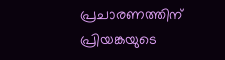പ്രചാരണത്തിന് പ്രിയങ്കയുടെ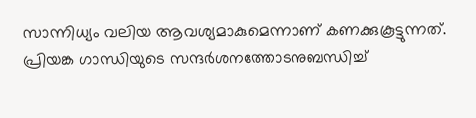സാന്നിധ്യം വലിയ ആവശ്യമാകുമെന്നാണ് കണക്കുകൂട്ടുന്നത്. പ്രിയങ്ക ഗാന്ധിയുടെ സന്ദർശനത്തോടനുബന്ധിച്ച്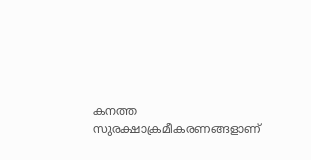കനത്ത സുരക്ഷാക്രമീകരണങ്ങളാണ്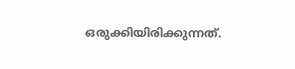ഒരുക്കിയിരിക്കുന്നത്.